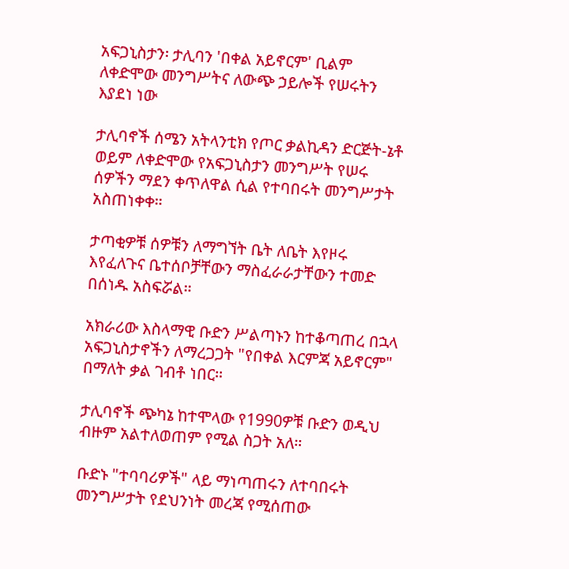አፍጋኒስታን፡ ታሊባን 'በቀል አይኖርም' ቢልም ለቀድሞው መንግሥትና ለውጭ ኃይሎች የሠሩትን እያደነ ነው

ታሊባኖች ሰሜን አትላንቲክ የጦር ቃልኪዳን ድርጅት-ኔቶ ወይም ለቀድሞው የአፍጋኒስታን መንግሥት የሠሩ ሰዎችን ማደን ቀጥለዋል ሲል የተባበሩት መንግሥታት አስጠነቀቀ።

ታጣቂዎቹ ሰዎቹን ለማግኘት ቤት ለቤት እየዞሩ እየፈለጉና ቤተሰቦቻቸውን ማስፈራራታቸውን ተመድ በሰነዱ አስፍሯል።

አክራሪው እስላማዊ ቡድን ሥልጣኑን ከተቆጣጠረ በኋላ አፍጋኒስታኖችን ለማረጋጋት "የበቀል እርምጃ አይኖርም" በማለት ቃል ገብቶ ነበር።

ታሊባኖች ጭካኔ ከተሞላው የ1990ዎቹ ቡድን ወዲህ ብዙም አልተለወጠም የሚል ስጋት አለ።

ቡድኑ "ተባባሪዎች" ላይ ማነጣጠሩን ለተባበሩት መንግሥታት የደህንነት መረጃ የሚሰጠው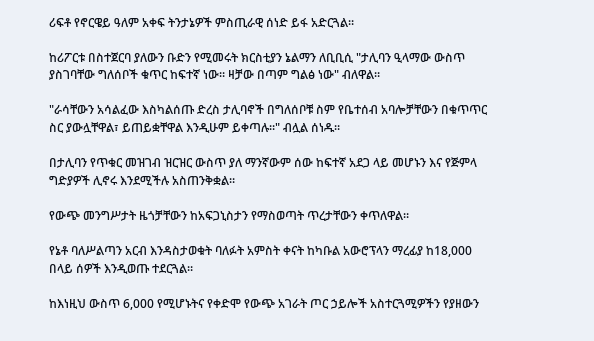ሪፍቶ የኖርዌይ ዓለም አቀፍ ትንታኔዎች ምስጢራዊ ሰነድ ይፋ አድርጓል።

ከሪፖርቱ በስተጀርባ ያለውን ቡድን የሚመሩት ክርስቲያን ኔልማን ለቢቢሲ "ታሊባን ዒላማው ውስጥ ያስገባቸው ግለሰቦች ቁጥር ከፍተኛ ነው። ዛቻው በጣም ግልፅ ነው" ብለዋል።

"ራሳቸውን አሳልፈው እስካልሰጡ ድረስ ታሊባኖች በግለሰቦቹ ስም የቤተሰብ አባሎቻቸውን በቁጥጥር ስር ያውሏቸዋል፣ ይጠይቋቸዋል እንዲሁም ይቀጣሉ።" ብሏል ሰነዱ።

በታሊባን የጥቁር መዝገብ ዝርዝር ውስጥ ያለ ማንኛውም ሰው ከፍተኛ አደጋ ላይ መሆኑን እና የጅምላ ግድያዎች ሊኖሩ እንደሚችሉ አስጠንቅቋል።

የውጭ መንግሥታት ዜጎቻቸውን ከአፍጋኒስታን የማስወጣት ጥረታቸውን ቀጥለዋል።

የኔቶ ባለሥልጣን አርብ እንዳስታወቁት ባለፉት አምስት ቀናት ከካቡል አውሮፕላን ማረፊያ ከ18,000 በላይ ሰዎች እንዲወጡ ተደርጓል።

ከእነዚህ ውስጥ 6,000 የሚሆኑትና የቀድሞ የውጭ አገራት ጦር ኃይሎች አስተርጓሚዎችን የያዘውን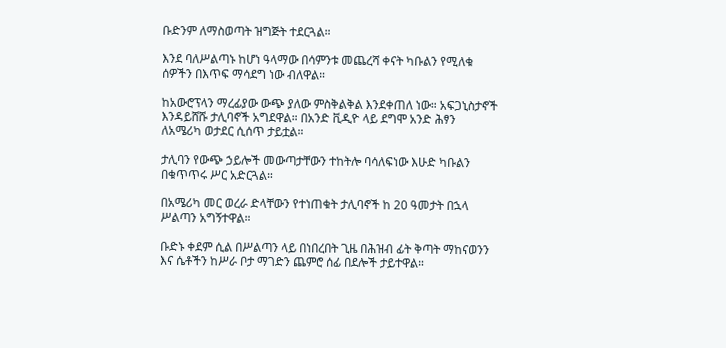ቡድንም ለማስወጣት ዝግጅት ተደርጓል።

እንደ ባለሥልጣኑ ከሆነ ዓላማው በሳምንቱ መጨረሻ ቀናት ካቡልን የሚለቁ ሰዎችን በእጥፍ ማሳደግ ነው ብለዋል።

ከአውሮፕላን ማረፊያው ውጭ ያለው ምስቅልቅል እንደቀጠለ ነው። አፍጋኒስታኖች እንዳይሸሹ ታሊባኖች አግደዋል። በአንድ ቪዲዮ ላይ ደግሞ አንድ ሕፃን ለአሜሪካ ወታደር ሲሰጥ ታይቷል።

ታሊባን የውጭ ኃይሎች መውጣታቸውን ተከትሎ ባሳለፍነው እሁድ ካቡልን በቁጥጥሩ ሥር አድርጓል።

በአሜሪካ መር ወረራ ድላቸውን የተነጠቁት ታሊባኖች ከ 20 ዓመታት በኋላ ሥልጣን አግኝተዋል።

ቡድኑ ቀደም ሲል በሥልጣን ላይ በነበረበት ጊዜ በሕዝብ ፊት ቅጣት ማከናወንን እና ሴቶችን ከሥራ ቦታ ማገድን ጨምሮ ሰፊ በደሎች ታይተዋል።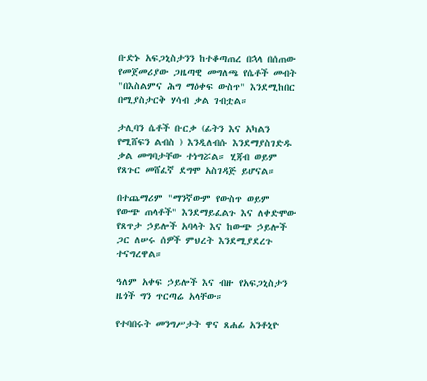ቡድኑ አፍጋኒስታንን ከተቆጣጠረ በኋላ በሰጠው የመጀመሪያው ጋዜጣዊ መግለጫ የሴቶች መብት "በእስልምና ሕግ ማዕቀፍ ውስጥ" እንደሚከበር በሚያስታርቅ ሃሳብ ቃል ገብቷል።

ታሊባን ሴቶች ቡርቃ (ፊትን እና አካልን የሚሸፍን ልብስ ) እንዲለብሱ እንደማያስገድዱ ቃል መግባታቸው ተነግሯል። ሂጃብ ወይም የጸጉር መሸፈኛ ደግሞ አስገዳጅ ይሆናል።

በተጨማሪም "ማንኛውም የውስጥ ወይም የውጭ ጠላቶች" እንደማይፈልጉ እና ለቀድሞው የጸጥታ ኃይሎች አባላት እና ከውጭ ኃይሎች ጋር ለሠሩ ሰዎች ምህረት እንደሚያደረጉ ተናግረዋል።

ዓለም አቀፍ ኃይሎች እና ብዙ የአፍጋኒስታን ዜጎች ግን ጥርጣሬ አላቸው።

የተባበሩት መንግሥታት ዋና ጸሐፊ አንቶኒዮ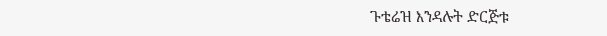ጉቴሬዝ እንዳሉት ድርጅቱ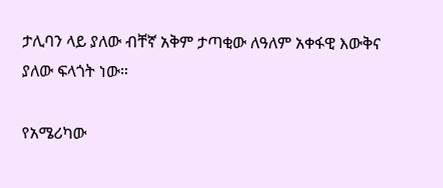ታሊባን ላይ ያለው ብቸኛ አቅም ታጣቂው ለዓለም አቀፋዊ እውቅና ያለው ፍላጎት ነው።

የአሜሪካው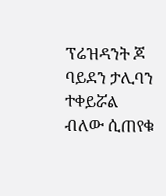ፕሬዝዳንት ጆ ባይደን ታሊባን ተቀይሯል ብለው ሲጠየቁ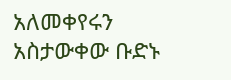አለመቀየሩን አስታውቀው ቡድኑ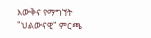እውቅና የማግኘት "ህልውናዊ" ምርጫ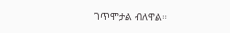ገጥሞታል ብለዋል።